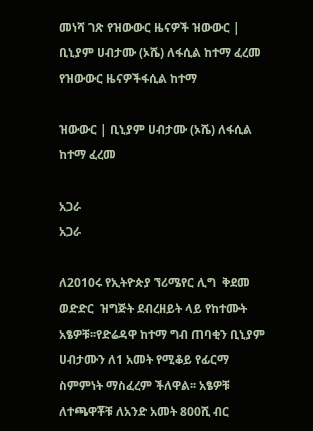መነሻ ገጽ የዝውውር ዜናዎች ዝውውር | ቢኒያም ሀብታሙ (ኦሼ) ለፋሲል ከተማ ፈረመ
የዝውውር ዜናዎችፋሲል ከተማ

ዝውውር | ቢኒያም ሀብታሙ (ኦሼ) ለፋሲል ከተማ ፈረመ

አጋራ
አጋራ

ለ2010ሩ የኢትዮጵያ ኘሪሜየር ሊግ  ቅደመ  ወድድር  ዝግጅት ደብረዘይት ላይ የከተሙት አፄዎቹ፡፡የድሬዳዋ ከተማ ግብ ጠባቂን ቢኒያም ሀብታሙን ለ1 አመት የሚቆይ የፊርማ ስምምነት ማስፈረም ችለዋል፡፡ አፄዎቹ ለተጫዋቾቹ ለአንድ አመት 800ሺ ብር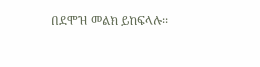በደሞዝ መልክ ይከፍላሉ፡፡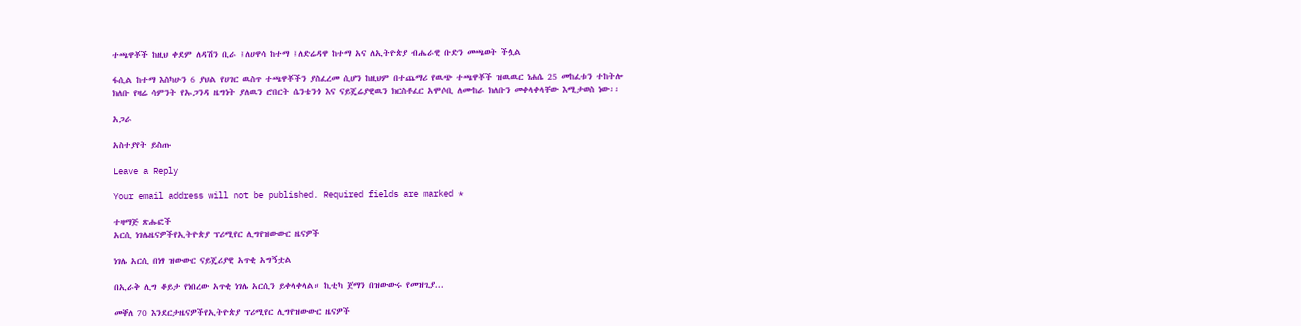ተጫዋቾች ከዚህ ቀደም ለዳሽን ቢራ ፤ለሀዋሳ ከተማ ፤ለድሬዳዋ ከተማ አና ለኢትዮጵያ ብሔራዊ ቡድን መጫወት ችሏል

ፋሲል ከተማ እስካሁን 6 ያህል የሀገር ዉስጥ ተጫዋቾችን ያስፈረመ ሲሆን ከዚህም በተጨማሪ የዉጭ ተጫዋቾች ዝዉዉር ነሐሴ 25 መከፈቱን ተከትሎ ክለቡ የዛሬ ሳምንት የኡጋንዳ ዜግነት ያለዉን ሮበርት ሴንቴንጎ እና ናይጄሬያዊዉን ክርስቶፈር አሞሶቢ ለሙከራ ክለቡን መቀላቀላቸው እሚታወስ ነው፡፡

አጋራ

አስተያየት ይስጡ

Leave a Reply

Your email address will not be published. Required fields are marked *

ተዛማጅ ጽሑፎች
አርሲ ነገሌዜናዎችየኢትዮጵያ ፕሪሚየር ሊግየዝውውር ዜናዎች

ነገሌ አርሲ በነፃ ዝውውር ናይጄሪያዊ አጥቂ አግኝቷል

በኢራቅ ሊግ ቆይታ የነበረው አጥቂ ነገሌ አርሲን ይቀላቀላል። ኪቲካ ጀማን በዝውውሩ የመዝጊያ...

መቐለ 70 እንደርታዜናዎችየኢትዮጵያ ፕሪሚየር ሊግየዝውውር ዜናዎች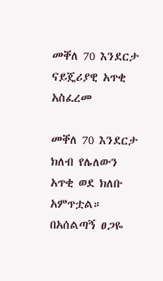መቐለ 70 እንደርታ ናይጄሪያዊ አጥቂ አስፈረመ

መቐለ 70 እንደርታ ክለብ የሌለውን አጥቂ ወደ ክለቡ አምጥቷል። በአሰልጣኝ ፀጋዬ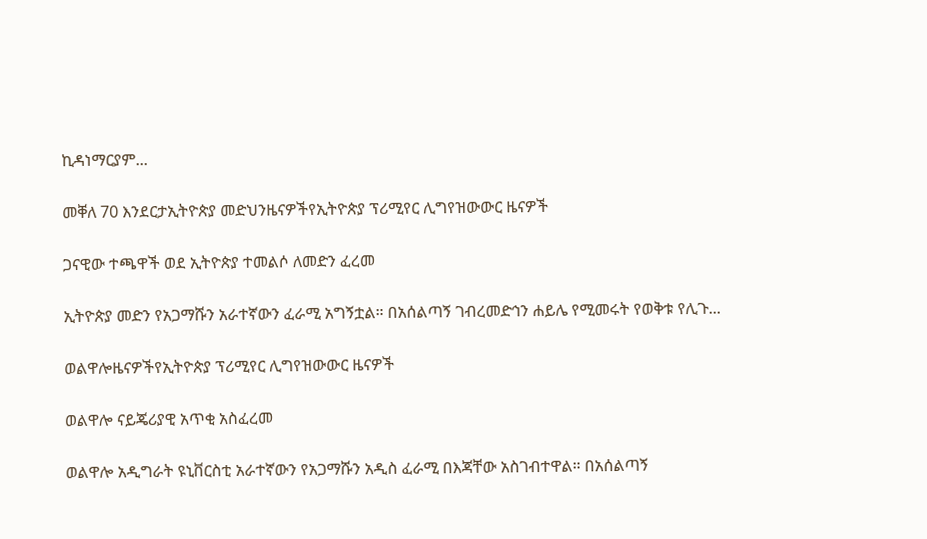ኪዳነማርያም...

መቐለ 70 እንደርታኢትዮጵያ መድህንዜናዎችየኢትዮጵያ ፕሪሚየር ሊግየዝውውር ዜናዎች

ጋናዊው ተጫዋች ወደ ኢትዮጵያ ተመልሶ ለመድን ፈረመ

ኢትዮጵያ መድን የአጋማሹን አራተኛውን ፈራሚ አግኝቷል። በአሰልጣኝ ገብረመድኅን ሐይሌ የሚመሩት የወቅቱ የሊጉ...

ወልዋሎዜናዎችየኢትዮጵያ ፕሪሚየር ሊግየዝውውር ዜናዎች

ወልዋሎ ናይጄሪያዊ አጥቂ አስፈረመ

ወልዋሎ አዲግራት ዩኒቨርስቲ አራተኛውን የአጋማሹን አዲስ ፈራሚ በእጃቸው አስገብተዋል። በአሰልጣኝ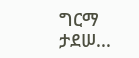ግርማ ታደሠ...